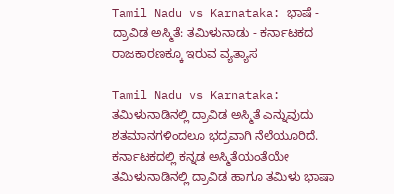Tamil Nadu vs Karnataka: ಭಾಷೆ - ದ್ರಾವಿಡ ಅಸ್ಮಿತೆ: ತಮಿಳುನಾಡು - ಕರ್ನಾಟಕದ ರಾಜಕಾರಣಕ್ಕೂ ಇರುವ ವ್ಯತ್ಯಾಸ

Tamil Nadu vs Karnataka: ತಮಿಳುನಾಡಿನಲ್ಲಿ ದ್ರಾವಿಡ ಅಸ್ಮಿತೆ ಎನ್ನುವುದು ಶತಮಾನಗಳಿಂದಲೂ ಭದ್ರವಾಗಿ ನೆಲೆಯೂರಿದೆ. ಕರ್ನಾಟಕದಲ್ಲಿ ಕನ್ನಡ ಅಸ್ಮಿತೆಯಂತೆಯೇ ತಮಿಳುನಾಡಿನಲ್ಲಿ ದ್ರಾವಿಡ ಹಾಗೂ ತಮಿಳು ಭಾಷಾ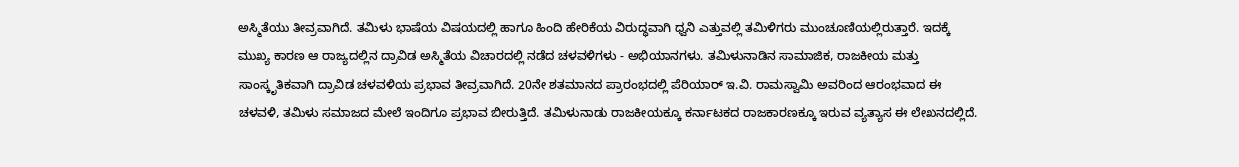ಅಸ್ಮಿತೆಯು ತೀವ್ರವಾಗಿದೆ. ತಮಿಳು ಭಾಷೆಯ ವಿಷಯದಲ್ಲಿ ಹಾಗೂ ಹಿಂದಿ ಹೇರಿಕೆಯ ವಿರುದ್ಧವಾಗಿ ಧ್ವನಿ ಎತ್ತುವಲ್ಲಿ ತಮಿಳಿಗರು ಮುಂಚೂಣಿಯಲ್ಲಿರುತ್ತಾರೆ. ಇದಕ್ಕೆ ಮುಖ್ಯ ಕಾರಣ ಆ ರಾಜ್ಯದಲ್ಲಿನ ದ್ರಾವಿಡ ಅಸ್ಮಿತೆಯ ವಿಚಾರದಲ್ಲಿ ನಡೆದ ಚಳವಳಿಗಳು - ಅಭಿಯಾನಗಳು. ತಮಿಳುನಾಡಿನ ಸಾಮಾಜಿಕ, ರಾಜಕೀಯ ಮತ್ತು ಸಾಂಸ್ಕೃತಿಕವಾಗಿ ದ್ರಾವಿಡ ಚಳವಳಿಯ ಪ್ರಭಾವ ತೀವ್ರವಾಗಿದೆ. 20ನೇ ಶತಮಾನದ ಪ್ರಾರಂಭದಲ್ಲಿ ಪೆರಿಯಾರ್ ಇ.ವಿ. ರಾಮಸ್ವಾಮಿ ಅವರಿಂದ ಆರಂಭವಾದ ಈ ಚಳವಳಿ, ತಮಿಳು ಸಮಾಜದ ಮೇಲೆ ಇಂದಿಗೂ ಪ್ರಭಾವ ಬೀರುತ್ತಿದೆ. ತಮಿಳುನಾಡು ರಾಜಕೀಯಕ್ಕೂ ಕರ್ನಾಟಕದ ರಾಜಕಾರಣಕ್ಕೂ ಇರುವ ವ್ಯತ್ಯಾಸ ಈ ಲೇಖನದಲ್ಲಿದೆ.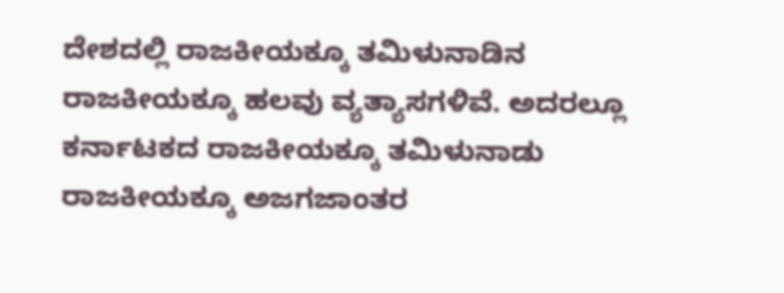ದೇಶದಲ್ಲಿ ರಾಜಕೀಯಕ್ಕೂ ತಮಿಳುನಾಡಿನ ರಾಜಕೀಯಕ್ಕೂ ಹಲವು ವ್ಯತ್ಯಾಸಗಳಿವೆ. ಅದರಲ್ಲೂ ಕರ್ನಾಟಕದ ರಾಜಕೀಯಕ್ಕೂ ತಮಿಳುನಾಡು ರಾಜಕೀಯಕ್ಕೂ ಅಜಗಜಾಂತರ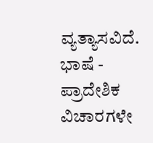ವ್ಯತ್ಯಾಸವಿದೆ. ಭಾಷೆ - ಪ್ರಾದೇಶಿಕ ವಿಚಾರಗಳೇ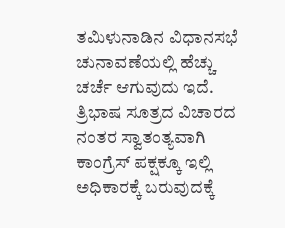ತಮಿಳುನಾಡಿನ ವಿಧಾನಸಭೆ ಚುನಾವಣೆಯಲ್ಲಿ ಹೆಚ್ಚು ಚರ್ಚೆ ಆಗುವುದು ಇದೆ. ತ್ರಿಭಾಷ ಸೂತ್ರದ ವಿಚಾರದ ನಂತರ ಸ್ವಾತಂತ್ಯವಾಗಿ ಕಾಂಗ್ರೆಸ್ ಪಕ್ಷಕ್ಕೂ ಇಲ್ಲಿ ಅಧಿಕಾರಕ್ಕೆ ಬರುವುದಕ್ಕೆ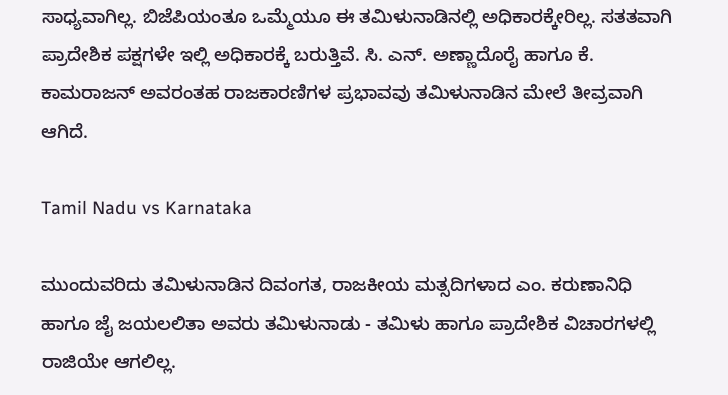ಸಾಧ್ಯವಾಗಿಲ್ಲ. ಬಿಜೆಪಿಯಂತೂ ಒಮ್ಮೆಯೂ ಈ ತಮಿಳುನಾಡಿನಲ್ಲಿ ಅಧಿಕಾರಕ್ಕೇರಿಲ್ಲ. ಸತತವಾಗಿ ಪ್ರಾದೇಶಿಕ ಪಕ್ಷಗಳೇ ಇಲ್ಲಿ ಅಧಿಕಾರಕ್ಕೆ ಬರುತ್ತಿವೆ. ಸಿ. ಎನ್. ಅಣ್ಣಾದೊರೈ ಹಾಗೂ ಕೆ. ಕಾಮರಾಜನ್ ಅವರಂತಹ ರಾಜಕಾರಣಿಗಳ ಪ್ರಭಾವವು ತಮಿಳುನಾಡಿನ ಮೇಲೆ ತೀವ್ರವಾಗಿ ಆಗಿದೆ.

Tamil Nadu vs Karnataka

ಮುಂದುವರಿದು ತಮಿಳುನಾಡಿನ ದಿವಂಗತ, ರಾಜಕೀಯ ಮತ್ಸದಿಗಳಾದ ಎಂ. ಕರುಣಾನಿಧಿ ಹಾಗೂ ಜೈ ಜಯಲಲಿತಾ ಅವರು ತಮಿಳುನಾಡು - ತಮಿಳು ಹಾಗೂ ಪ್ರಾದೇಶಿಕ ವಿಚಾರಗಳಲ್ಲಿ ರಾಜಿಯೇ ಆಗಲಿಲ್ಲ.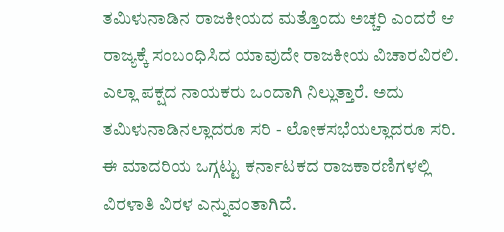ತಮಿಳುನಾಡಿನ ರಾಜಕೀಯದ ಮತ್ತೊಂದು ಅಚ್ಚರಿ ಎಂದರೆ ಆ ರಾಜ್ಯಕ್ಕೆ ಸಂಬಂಧಿಸಿದ ಯಾವುದೇ ರಾಜಕೀಯ ವಿಚಾರವಿರಲಿ. ಎಲ್ಲಾ ಪಕ್ಷದ ನಾಯಕರು ಒಂದಾಗಿ ನಿಲ್ಲುತ್ತಾರೆ. ಅದು ತಮಿಳುನಾಡಿನಲ್ಲಾದರೂ ಸರಿ - ಲೋಕಸಭೆಯಲ್ಲಾದರೂ ಸರಿ. ಈ ಮಾದರಿಯ ಒಗ್ಗಟ್ಟು ಕರ್ನಾಟಕದ ರಾಜಕಾರಣಿಗಳಲ್ಲಿ ವಿರಳಾತಿ ವಿರಳ ಎನ್ನುವಂತಾಗಿದೆ.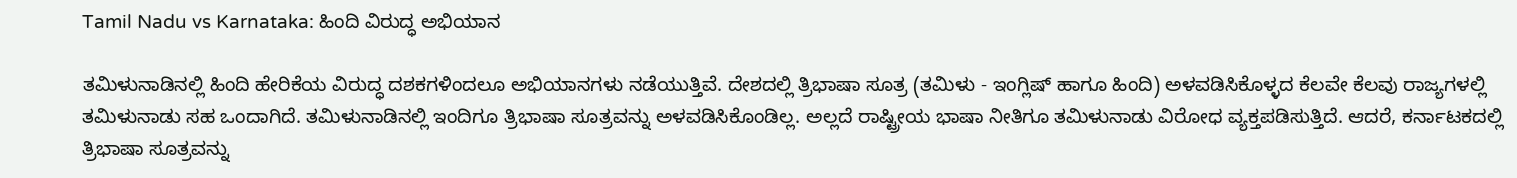Tamil Nadu vs Karnataka: ಹಿಂದಿ ವಿರುದ್ಧ ಅಭಿಯಾನ

ತಮಿಳುನಾಡಿನಲ್ಲಿ ಹಿಂದಿ ಹೇರಿಕೆಯ ವಿರುದ್ಧ ದಶಕಗಳಿಂದಲೂ ಅಭಿಯಾನಗಳು ನಡೆಯುತ್ತಿವೆ. ದೇಶದಲ್ಲಿ ತ್ರಿಭಾಷಾ ಸೂತ್ರ (ತಮಿಳು - ಇಂಗ್ಲಿಷ್ ಹಾಗೂ ಹಿಂದಿ) ಅಳವಡಿಸಿಕೊಳ್ಳದ ಕೆಲವೇ ಕೆಲವು ರಾಜ್ಯಗಳಲ್ಲಿ ತಮಿಳುನಾಡು ಸಹ ಒಂದಾಗಿದೆ. ತಮಿಳುನಾಡಿನಲ್ಲಿ ಇಂದಿಗೂ ತ್ರಿಭಾಷಾ ಸೂತ್ರವನ್ನು ಅಳವಡಿಸಿಕೊಂಡಿಲ್ಲ. ಅಲ್ಲದೆ ರಾಷ್ಟ್ರೀಯ ಭಾಷಾ ನೀತಿಗೂ ತಮಿಳುನಾಡು ವಿರೋಧ ವ್ಯಕ್ತಪಡಿಸುತ್ತಿದೆ. ಆದರೆ, ಕರ್ನಾಟಕದಲ್ಲಿ ತ್ರಿಭಾಷಾ ಸೂತ್ರವನ್ನು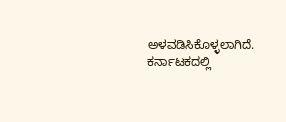ಅಳವಡಿಸಿಕೊಳ್ಳಲಾಗಿದೆ. ಕರ್ನಾಟಕದಲ್ಲಿ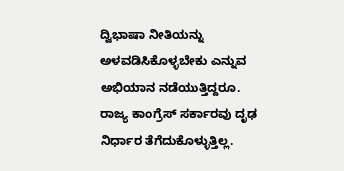ದ್ವಿಭಾಷಾ ನೀತಿಯನ್ನು ಅಳವಡಿಸಿಕೊಳ್ಳಬೇಕು ಎನ್ನುವ ಅಭಿಯಾನ ನಡೆಯುತ್ತಿದ್ದರೂ. ರಾಜ್ಯ ಕಾಂಗ್ರೆಸ್ ಸರ್ಕಾರವು ದೃಢ ನಿರ್ಧಾರ ತೆಗೆದುಕೊಳ್ಳುತ್ತಿಲ್ಲ.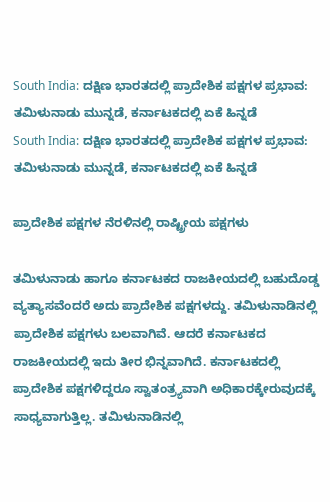South India: ದಕ್ಷಿಣ ಭಾರತದಲ್ಲಿ ಪ್ರಾದೇಶಿಕ ಪಕ್ಷಗಳ ಪ್ರಭಾವ: ತಮಿಳುನಾಡು ಮುನ್ನಡೆ, ಕರ್ನಾಟಕದಲ್ಲಿ ಏಕೆ ಹಿನ್ನಡೆ
South India: ದಕ್ಷಿಣ ಭಾರತದಲ್ಲಿ ಪ್ರಾದೇಶಿಕ ಪಕ್ಷಗಳ ಪ್ರಭಾವ: ತಮಿಳುನಾಡು ಮುನ್ನಡೆ, ಕರ್ನಾಟಕದಲ್ಲಿ ಏಕೆ ಹಿನ್ನಡೆ

ಪ್ರಾದೇಶಿಕ ಪಕ್ಷಗಳ ನೆರಳಿನಲ್ಲಿ ರಾಷ್ಟ್ರೀಯ ಪಕ್ಷಗಳು

ತಮಿಳುನಾಡು ಹಾಗೂ ಕರ್ನಾಟಕದ ರಾಜಕೀಯದಲ್ಲಿ ಬಹುದೊಡ್ಡ ವ್ಯತ್ಯಾಸವೆಂದರೆ ಅದು ಪ್ರಾದೇಶಿಕ ಪಕ್ಷಗಳದ್ದು. ತಮಿಳುನಾಡಿನಲ್ಲಿ ಪ್ರಾದೇಶಿಕ ಪಕ್ಷಗಳು ಬಲವಾಗಿವೆ. ಆದರೆ ಕರ್ನಾಟಕದ ರಾಜಕೀಯದಲ್ಲಿ ಇದು ತೀರ ಭಿನ್ನವಾಗಿದೆ. ಕರ್ನಾಟಕದಲ್ಲಿ ಪ್ರಾದೇಶಿಕ ಪಕ್ಷಗಳಿದ್ದರೂ ಸ್ವಾತಂತ್ರ್ಯವಾಗಿ ಅಧಿಕಾರಕ್ಕೇರುವುದಕ್ಕೆ ಸಾಧ್ಯವಾಗುತ್ತಿಲ್ಲ. ತಮಿಳುನಾಡಿನಲ್ಲಿ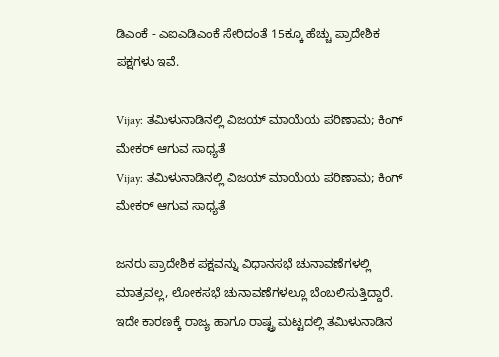ಡಿಎಂಕೆ - ಎಐಎಡಿಎಂಕೆ ಸೇರಿದಂತೆ 15ಕ್ಕೂ ಹೆಚ್ಚು ಪ್ರಾದೇಶಿಕ ಪಕ್ಷಗಳು ಇವೆ.

Vijay: ತಮಿಳುನಾಡಿನಲ್ಲಿ ವಿಜಯ್ ಮಾಯೆಯ ಪರಿಣಾಮ; ಕಿಂಗ್ ಮೇಕರ್ ಆಗುವ ಸಾಧ್ಯತೆ
Vijay: ತಮಿಳುನಾಡಿನಲ್ಲಿ ವಿಜಯ್ ಮಾಯೆಯ ಪರಿಣಾಮ; ಕಿಂಗ್ ಮೇಕರ್ ಆಗುವ ಸಾಧ್ಯತೆ

ಜನರು ಪ್ರಾದೇಶಿಕ ಪಕ್ಷವನ್ನು ವಿಧಾನಸಭೆ ಚುನಾವಣೆಗಳಲ್ಲಿ ಮಾತ್ರವಲ್ಲ, ಲೋಕಸಭೆ ಚುನಾವಣೆಗಳಲ್ಲೂ ಬೆಂಬಲಿಸುತ್ತಿದ್ದಾರೆ. ಇದೇ ಕಾರಣಕ್ಕೆ ರಾಜ್ಯ ಹಾಗೂ ರಾಷ್ಟ್ರ ಮಟ್ಟದಲ್ಲಿ ತಮಿಳುನಾಡಿನ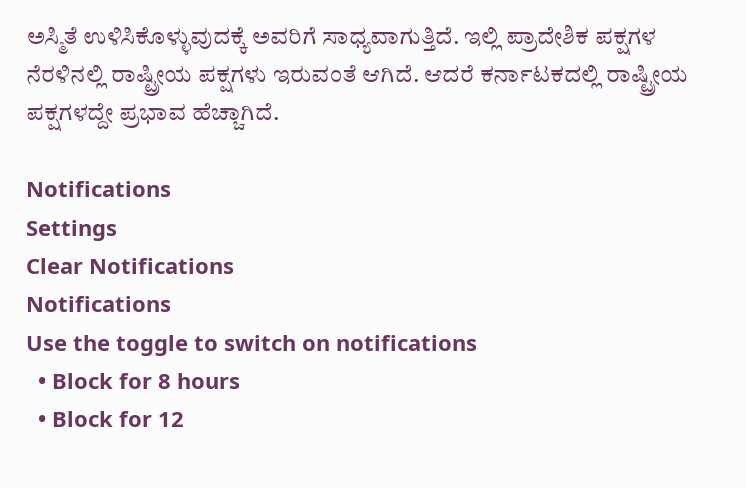ಅಸ್ಮಿತೆ ಉಳಿಸಿಕೊಳ್ಳುವುದಕ್ಕೆ ಅವರಿಗೆ ಸಾಧ್ಯವಾಗುತ್ತಿದೆ. ಇಲ್ಲಿ ಪ್ರಾದೇಶಿಕ ಪಕ್ಷಗಳ ನೆರಳಿನಲ್ಲಿ ರಾಷ್ಟ್ರೀಯ ಪಕ್ಷಗಳು ಇರುವಂತೆ ಆಗಿದೆ. ಆದರೆ ಕರ್ನಾಟಕದಲ್ಲಿ ರಾಷ್ಟ್ರೀಯ ಪಕ್ಷಗಳದ್ದೇ ಪ್ರಭಾವ ಹೆಚ್ಚಾಗಿದೆ.

Notifications
Settings
Clear Notifications
Notifications
Use the toggle to switch on notifications
  • Block for 8 hours
  • Block for 12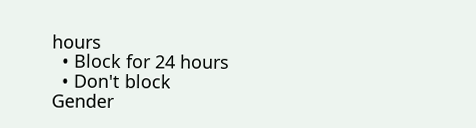hours
  • Block for 24 hours
  • Don't block
Gender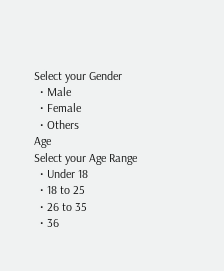Select your Gender
  • Male
  • Female
  • Others
Age
Select your Age Range
  • Under 18
  • 18 to 25
  • 26 to 35
  • 36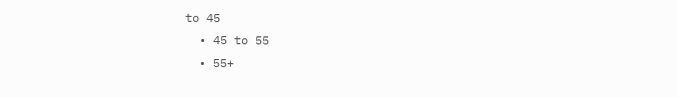to 45
  • 45 to 55
  • 55+